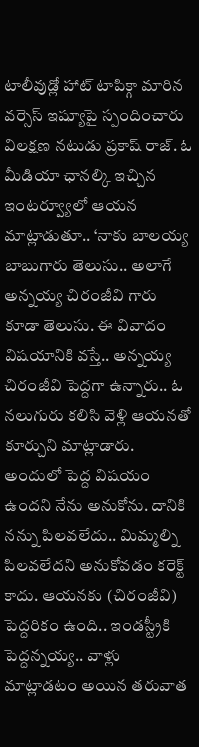టాలీవుడ్లో హాట్ టాపిక్గా మారిన వర్సెస్ ఇష్యూపై స్పందించారు విలక్షణ నటుడు ప్రకాష్ రాజ్. ఓ మీడియా ఛానల్కి ఇచ్చిన ఇంటర్వ్యూలో ఆయన మాట్లాడుతూ.. ‘నాకు బాలయ్య బాబుగారు తెలుసు.. అలాగే అన్నయ్య చిరంజీవి గారు కూడా తెలుసు. ఈ వివాదం విషయానికి వస్తే.. అన్నయ్య చిరంజీవి పెద్దగా ఉన్నారు.. ఓ నలుగురు కలిసి వెళ్లి ఆయనతో కూర్చుని మాట్లాడారు. అందులో పెద్ద విషయం ఉందని నేను అనుకోను. దానికి నన్ను పిలవలేదు.. మిమ్మల్ని పిలవలేదని అనుకోవడం కరెక్ట్ కాదు. ఆయనకు (చిరంజీవి) పెద్దరికం ఉంది.. ఇండస్ట్రీకి పెద్దన్నయ్య.. వాళ్లు మాట్లాడటం అయిన తరువాత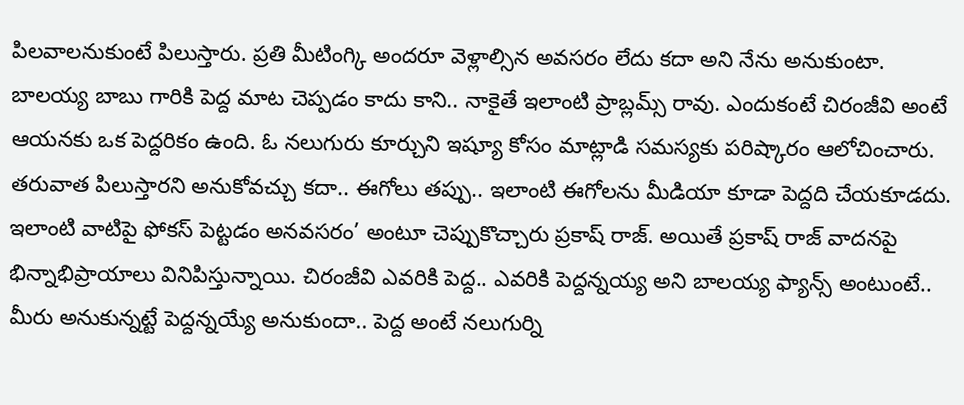పిలవాలనుకుంటే పిలుస్తారు. ప్రతి మీటింగ్కి అందరూ వెళ్లాల్సిన అవసరం లేదు కదా అని నేను అనుకుంటా. బాలయ్య బాబు గారికి పెద్ద మాట చెప్పడం కాదు కాని.. నాకైతే ఇలాంటి ప్రాబ్లమ్స్ రావు. ఎందుకంటే చిరంజీవి అంటే ఆయనకు ఒక పెద్దరికం ఉంది. ఓ నలుగురు కూర్చుని ఇష్యూ కోసం మాట్లాడి సమస్యకు పరిష్కారం ఆలోచించారు. తరువాత పిలుస్తారని అనుకోవచ్చు కదా.. ఈగోలు తప్పు.. ఇలాంటి ఈగోలను మీడియా కూడా పెద్దది చేయకూడదు. ఇలాంటి వాటిపై ఫోకస్ పెట్టడం అనవసరం’ అంటూ చెప్పుకొచ్చారు ప్రకాష్ రాజ్. అయితే ప్రకాష్ రాజ్ వాదనపై భిన్నాభిప్రాయాలు వినిపిస్తున్నాయి. చిరంజీవి ఎవరికి పెద్ద.. ఎవరికి పెద్దన్నయ్య అని బాలయ్య ఫ్యాన్స్ అంటుంటే.. మీరు అనుకున్నట్టే పెద్దన్నయ్యే అనుకుందా.. పెద్ద అంటే నలుగుర్ని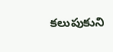కలుపుకుని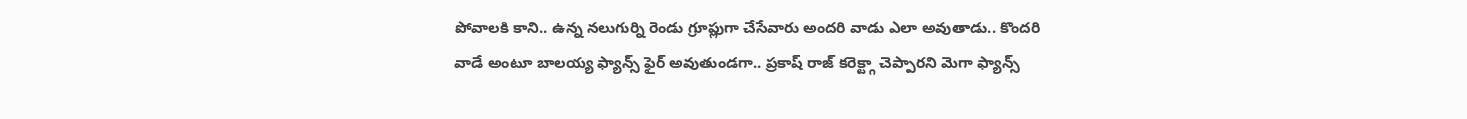పోవాలకి కాని.. ఉన్న నలుగుర్ని రెండు గ్రూప్లుగా చేసేవారు అందరి వాడు ఎలా అవుతాడు.. కొందరి వాడే అంటూ బాలయ్య ఫ్యాన్స్ ఫైర్ అవుతుండగా.. ప్రకాష్ రాజ్ కరెక్ట్గా చెప్పారని మెగా ఫ్యాన్స్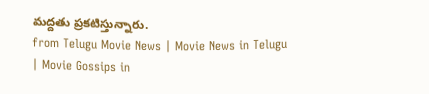మద్దతు ప్రకటిస్తున్నారు.
from Telugu Movie News | Movie News in Telugu | Movie Gossips in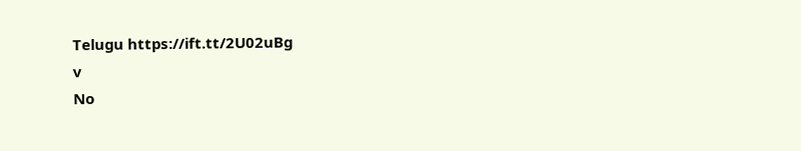Telugu https://ift.tt/2U02uBg
v
No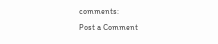comments:
Post a Comment